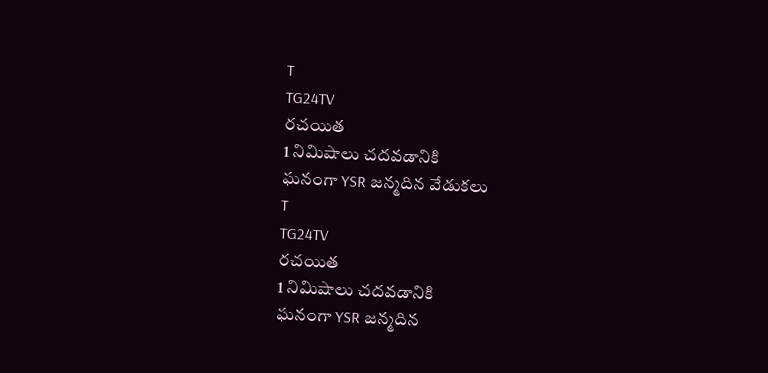T
TG24TV
రచయిత
1 నిమిషాలు చదవడానికి
ఘనంగా YSR జన్మదిన వేడుకలు
T
TG24TV
రచయిత
1 నిమిషాలు చదవడానికి
ఘనంగా YSR జన్మదిన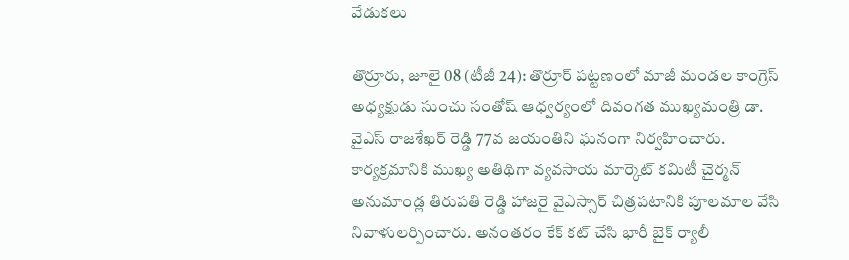వేడుకలు

తొర్రూరు, జూలై 08 (టీజీ 24): తొర్రూర్ పట్టణంలో మాజీ మండల కాంగ్రెస్ అధ్యక్షుడు సుంచు సంతోష్ ఆధ్వర్యంలో దివంగత ముఖ్యమంత్రి డా. వైఎస్ రాజశేఖర్ రెడ్డి 77వ జయంతిని ఘనంగా నిర్వహించారు. కార్యక్రమానికి ముఖ్య అతిథిగా వ్యవసాయ మార్కెట్ కమిటీ చైర్మన్ అనుమాండ్ల తిరుపతి రెడ్డి హాజరై వైఎస్సార్ చిత్రపటానికి పూలమాల వేసి నివాళులర్పించారు. అనంతరం కేక్ కట్ చేసి భారీ బైక్ ర్యాలీ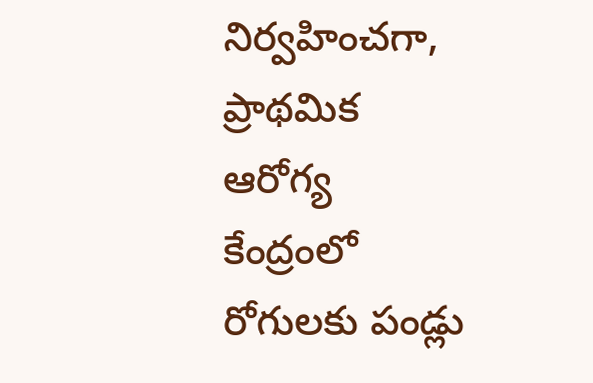నిర్వహించగా, ప్రాథమిక ఆరోగ్య కేంద్రంలో రోగులకు పండ్లు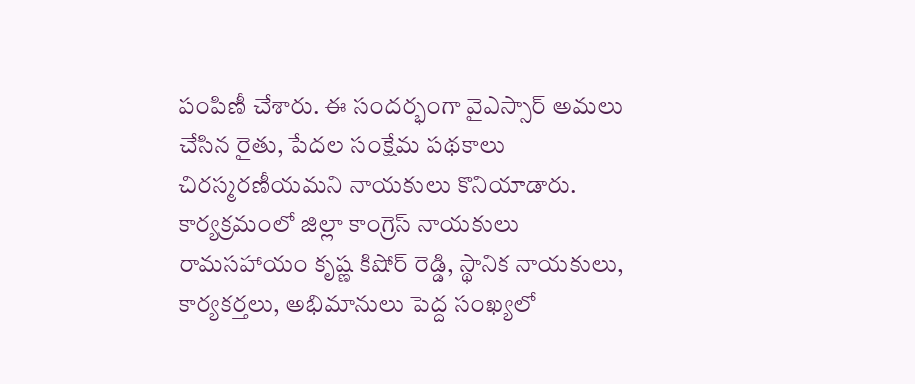పంపిణీ చేశారు. ఈ సందర్భంగా వైఎస్సార్ అమలు చేసిన రైతు, పేదల సంక్షేమ పథకాలు చిరస్మరణీయమని నాయకులు కొనియాడారు. కార్యక్రమంలో జిల్లా కాంగ్రెస్ నాయకులు రామసహాయం కృష్ణ కిషోర్ రెడ్డి, స్థానిక నాయకులు, కార్యకర్తలు, అభిమానులు పెద్ద సంఖ్యలో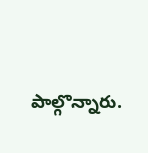పాల్గొన్నారు.